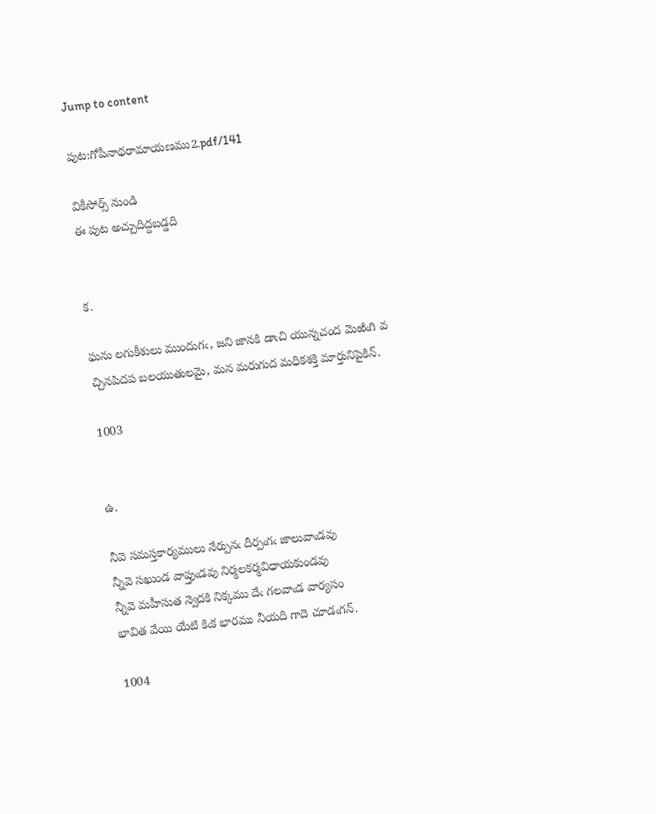Jump to content

పుట:గోపీనాథరామాయణము2.pdf/141

వికీసోర్స్ నుండి
ఈ పుట అచ్చుదిద్దబడ్డది


క.

ఘను లగుకీశులు ముందుగఁ, జని జానకి డాఁచి యున్నచంద మెఱిఁగి వ
చ్చినపిదప బలయుతులమై, మన మరుగుద మధికశక్తి మార్తునిపైకిన్.

1003


ఉ.

నీవె సమస్తకార్యములు నేర్పునఁ దీర్పఁగఁ జాలువాఁడవు
న్నీవె సఖుండ వాప్తుఁడవు నిర్మలకర్మవిధాయకుండవు
న్నీవె మహీసుత న్వెదకి నిక్కము దేఁ గలవాఁడ వార్యసం
భావిత వేయి యేటి కిఁక భారము నీయది గాదె చూడఁగన్.

1004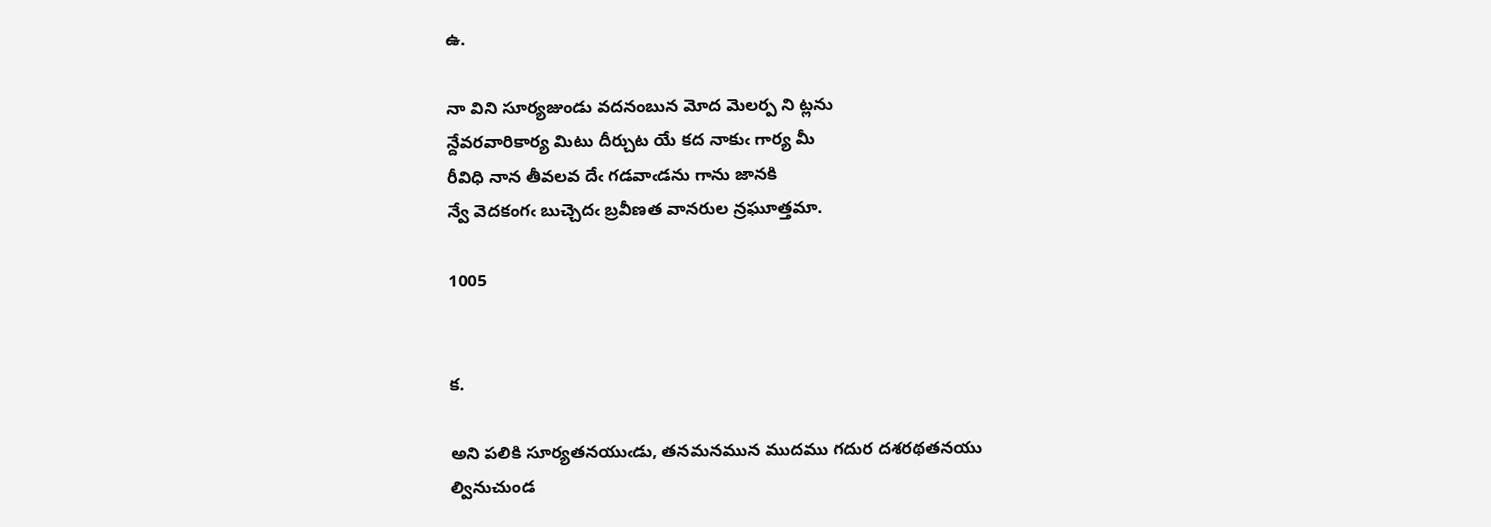ఉ.

నా విని సూర్యజుండు వదనంబున మోద మెలర్ప ని ట్లను
న్దేవరవారికార్య మిటు దీర్చుట యే కద నాకుఁ గార్య మీ
రీవిధి నాన తీవలవ దేఁ గడవాఁడను గాను జానకి
న్వే వెదకంగఁ బుచ్చెదఁ బ్రవీణత వానరుల న్రఘూత్తమా.

1005


క.

అని పలికి సూర్యతనయుఁడు, తనమనమున ముదము గదుర దశరథతనయు
ల్వినుచుండ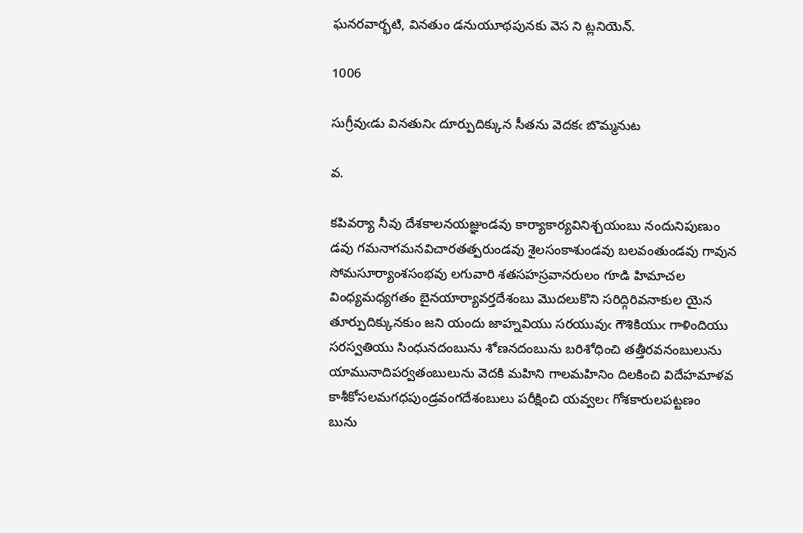ఘనరవార్భటి, వినతుం డనుయూథపునకు వెస ని ట్లనియెన్.

1006

సుగ్రీవుఁడు వినతునిఁ దూర్పుదిక్కున సీతను వెదకఁ బొమ్మనుట

వ.

కపివర్యా నీవు దేశకాలనయజ్ఞుండవు కార్యాకార్యవినిశ్చయంబు నందునిపుణుం
డవు గమనాగమనవిచారతత్పరుండవు శైలసంకాశుండవు బలవంతుండవు గావున
సోమసూర్యాంశసంభవు లగువారి శతసహస్రవానరులం గూడి హిమాచల
వింధ్యమధ్యగతం బైనయార్యావర్తదేశంబు మొదలుకొని సరిద్గిరివనాకుల యైన
తూర్పుదిక్కునకుం జని యందు జాహ్నవియు సరయువుఁ గౌశికియుఁ గాళిందియు
సరస్వతియు సింధునదంబును శోణనదంబును బరిశోధించి తత్తీరవనంబులును
యామునాదిపర్వతంబులును వెదకి మహిని గాలమహినిం దిలకించి విదేహమాళవ
కాశీకోసలమగధపుండ్రవంగదేశంబులు పరీక్షించి యవ్వలఁ గోశకారులపట్టణం
బును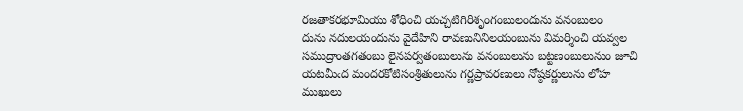రజతాకరభూమియు శోధించి యచ్చటిగిరిశృంగంబులందును వనంబులం
దును నదులయందును వైదేహిని రావణునినిలయంబును విమర్శించి యవ్వల
సముద్రాంతగతంబు లైనపర్వతంబులును వనంబులును బట్టణంబులునుం జూచి
యటమీఁద మందరకోటిసంశ్రితులును గర్ణప్రావరణులు నోష్ఠకర్ణులును లోహ
ముఖులు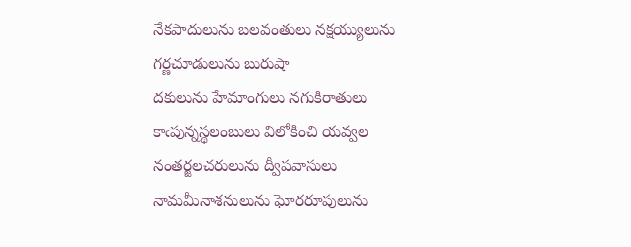నేకపాదులును బలవంతులు నక్షయ్యులును గర్ణచూడులును బురుషా
దకులును హేమాంగులు నగుకిరాతులు కాఁపున్నస్థలంబులు విలోకించి యవ్వల
నంతర్జలచరులును ద్వీపవాసులు నామమీనాశనులును ఘోరరూపులును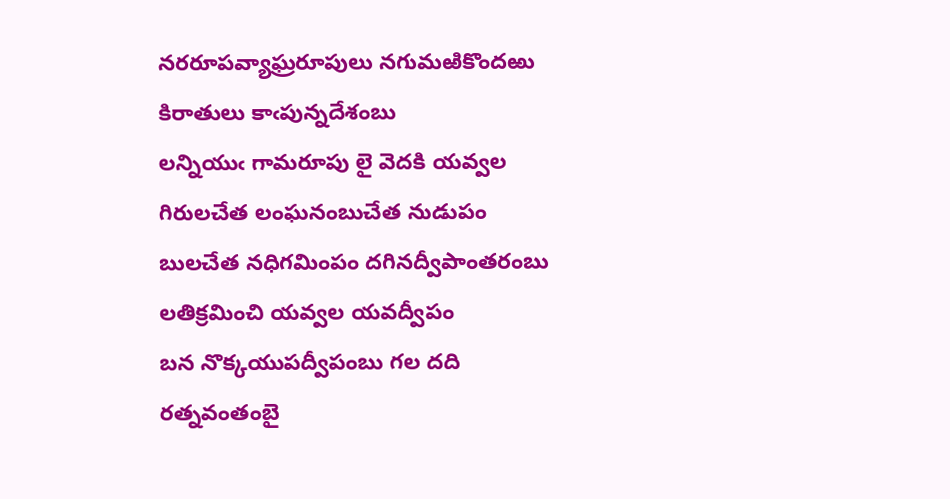నరరూపవ్యాఘ్రరూపులు నగుమఱికొందఱు కిరాతులు కాఁపున్నదేశంబు
లన్నియుఁ గామరూపు లై వెదకి యవ్వల గిరులచేత లంఘనంబుచేత నుడుపం
బులచేత నధిగమింపం దగినద్వీపాంతరంబు లతిక్రమించి యవ్వల యవద్వీపం
బన నొక్కయుపద్వీపంబు గల దది రత్నవంతంబై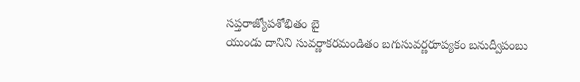సప్తరాజ్యోపశోభితం బై
యుండు దానిని సువర్ణాకరమండితం బగుసువర్ణరూప్యకం బనుద్వీపంబు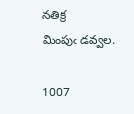నతిక్ర
మింపుఁ డవ్వల.

1007